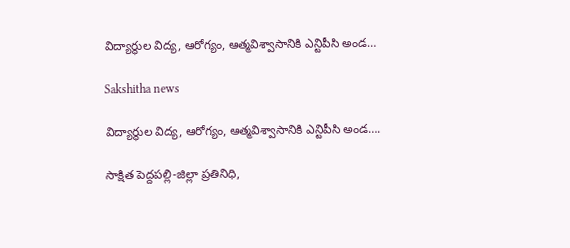విద్యార్థుల విద్య, ఆరోగ్యం, ఆత్మవిశ్వాసానికి ఎన్టిపీసి అండ…

Sakshitha news

విద్యార్థుల విద్య, ఆరోగ్యం, ఆత్మవిశ్వాసానికి ఎన్టిపీసి అండ….

సాక్షిత పెద్దపల్లి-జిల్లా ప్రతినిధి,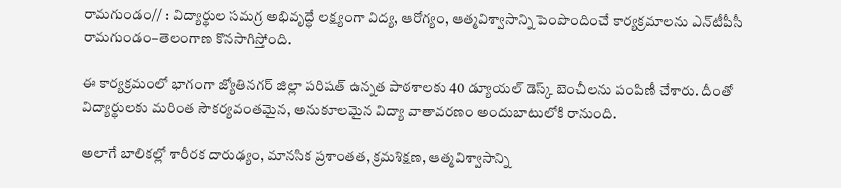రామగుండం// : విద్యార్థుల సమగ్ర అభివృద్ధే లక్ష్యంగా విద్య, ఆరోగ్యం, ఆత్మవిశ్వాసాన్ని పెంపొందించే కార్యక్రమాలను ఎన్‌టీపీసీ రామగుండం–తెలంగాణ కొనసాగిస్తోంది.

ఈ కార్యక్రమంలో భాగంగా జ్యోతినగర్ జిల్లా పరిషత్ ఉన్నత పాఠశాలకు 40 డ్యూయల్ డెస్క్ బెంచీలను పంపిణీ చేశారు. దీంతో విద్యార్థులకు మరింత సౌకర్యవంతమైన, అనుకూలమైన విద్యా వాతావరణం అందుబాటులోకి రానుంది.

అలాగే బాలికల్లో శారీరక దారుఢ్యం, మానసిక ప్రశాంతత, క్రమశిక్షణ, ఆత్మవిశ్వాసాన్ని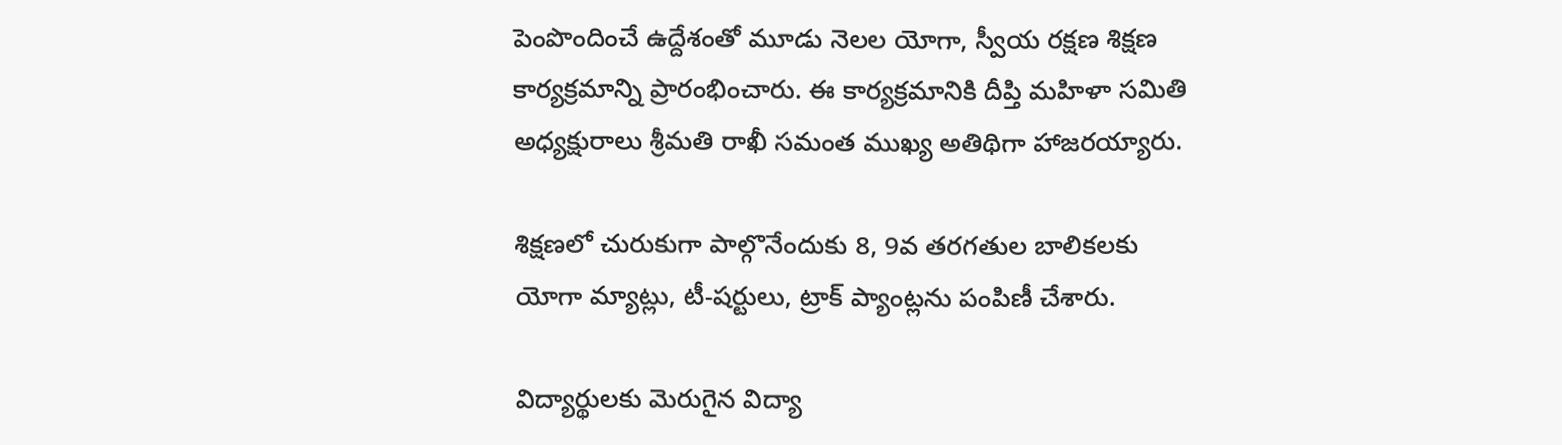పెంపొందించే ఉద్దేశంతో మూడు నెలల యోగా, స్వీయ రక్షణ శిక్షణ కార్యక్రమాన్ని ప్రారంభించారు. ఈ కార్యక్రమానికి దీప్తి మహిళా సమితి అధ్యక్షురాలు శ్రీమతి రాఖీ సమంత ముఖ్య అతిథిగా హాజరయ్యారు.

శిక్షణలో చురుకుగా పాల్గొనేందుకు 8, 9వ తరగతుల బాలికలకు యోగా మ్యాట్లు, టీ-షర్టులు, ట్రాక్ ప్యాంట్లను పంపిణీ చేశారు.

విద్యార్థులకు మెరుగైన విద్యా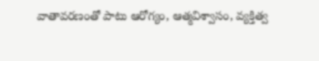వాతావరణంతో పాటు ఆరోగ్యం, ఆత్మవిశ్వాసం, వ్యక్తిత్వ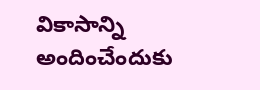వికాసాన్ని అందించేందుకు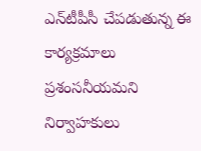ఎన్‌టీపీసీ చేపడుతున్న ఈ కార్యక్రమాలు ప్రశంసనీయమని నిర్వాహకులు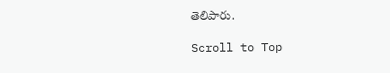తెలిపారు.

Scroll to Top